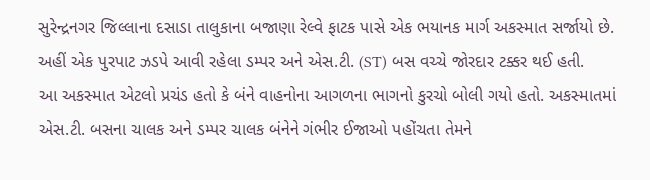સુરેન્દ્રનગર જિલ્લાના દસાડા તાલુકાના બજાણા રેલ્વે ફાટક પાસે એક ભયાનક માર્ગ અકસ્માત સર્જાયો છે. અહીં એક પુરપાટ ઝડપે આવી રહેલા ડમ્પર અને એસ.ટી. (ST) બસ વચ્ચે જોરદાર ટક્કર થઈ હતી.
આ અકસ્માત એટલો પ્રચંડ હતો કે બંને વાહનોના આગળના ભાગનો કુરચો બોલી ગયો હતો. અકસ્માતમાં એસ.ટી. બસના ચાલક અને ડમ્પર ચાલક બંનેને ગંભીર ઈજાઓ પહોંચતા તેમને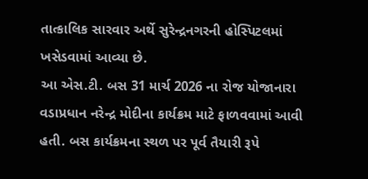તાત્કાલિક સારવાર અર્થે સુરેન્દ્રનગરની હોસ્પિટલમાં ખસેડવામાં આવ્યા છે.
આ એસ.ટી. બસ 31 માર્ચ 2026 ના રોજ યોજાનારા વડાપ્રધાન નરેન્દ્ર મોદીના કાર્યક્રમ માટે ફાળવવામાં આવી હતી. બસ કાર્યક્રમના સ્થળ પર પૂર્વ તૈયારી રૂપે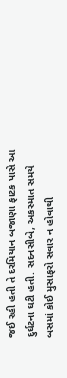જઈ રહી હતી તે દરમિયાન બજાણા ફાટક પાસે આ દુર્ઘટના ઘટી હતી. સદનસીબે, અકસ્માત સમયે બસમાં કોઈ મુસાફરો સવાર ન હોવાથી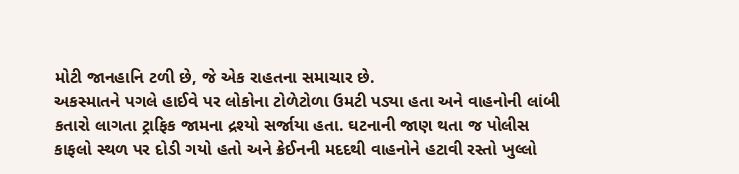મોટી જાનહાનિ ટળી છે, જે એક રાહતના સમાચાર છે.
અકસ્માતને પગલે હાઈવે પર લોકોના ટોળેટોળા ઉમટી પડ્યા હતા અને વાહનોની લાંબી કતારો લાગતા ટ્રાફિક જામના દ્રશ્યો સર્જાયા હતા. ઘટનાની જાણ થતા જ પોલીસ કાફલો સ્થળ પર દોડી ગયો હતો અને ક્રેઈનની મદદથી વાહનોને હટાવી રસ્તો ખુલ્લો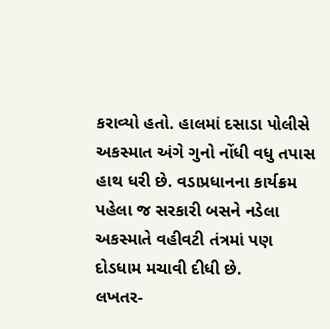કરાવ્યો હતો. હાલમાં દસાડા પોલીસે અકસ્માત અંગે ગુનો નોંધી વધુ તપાસ હાથ ધરી છે. વડાપ્રધાનના કાર્યક્રમ પહેલા જ સરકારી બસને નડેલા અકસ્માતે વહીવટી તંત્રમાં પણ દોડધામ મચાવી દીધી છે.
લખતર-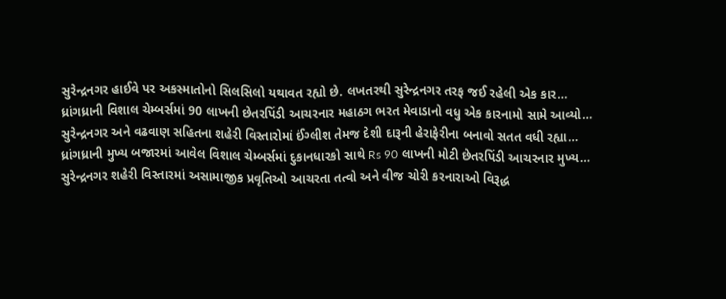સુરેન્દ્રનગર હાઈવે પર અકસ્માતોનો સિલસિલો યથાવત રહ્યો છે. લખતરથી સુરેન્દ્રનગર તરફ જઈ રહેલી એક કાર…
ધ્રાંગધ્રાની વિશાલ ચેમ્બર્સમાં 90 લાખની છેતરપિંડી આચરનાર મહાઠગ ભરત મેવાડાનો વધુ એક કારનામો સામે આવ્યો…
સુરેન્દ્રનગર અને વઢવાણ સહિતના શહેરી વિસ્તારોમાં ઈંગ્લીશ તેમજ દેશી દારૂની હેરાફેરીના બનાવો સતત વધી રહ્યા…
ધ્રાંગધ્રાની મુખ્ય બજારમાં આવેલ વિશાલ ચેમ્બર્સમાં દુકાનધારકો સાથે Rs 90 લાખની મોટી છેતરપિંડી આચરનાર મુખ્ય…
સુરેન્દ્રનગર શહેરી વિસ્તારમાં અસામાજીક પ્રવૃતિઓ આચરતા તત્વો અને વીજ ચોરી કરનારાઓ વિરૂદ્ધ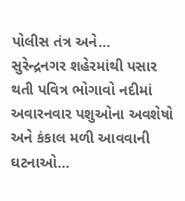પોલીસ તંત્ર અને…
સુરેન્દ્રનગર શહેરમાંથી પસાર થતી પવિત્ર ભોગાવો નદીમાં અવારનવાર પશુઓના અવશેષો અને કંકાલ મળી આવવાની ઘટનાઓ…